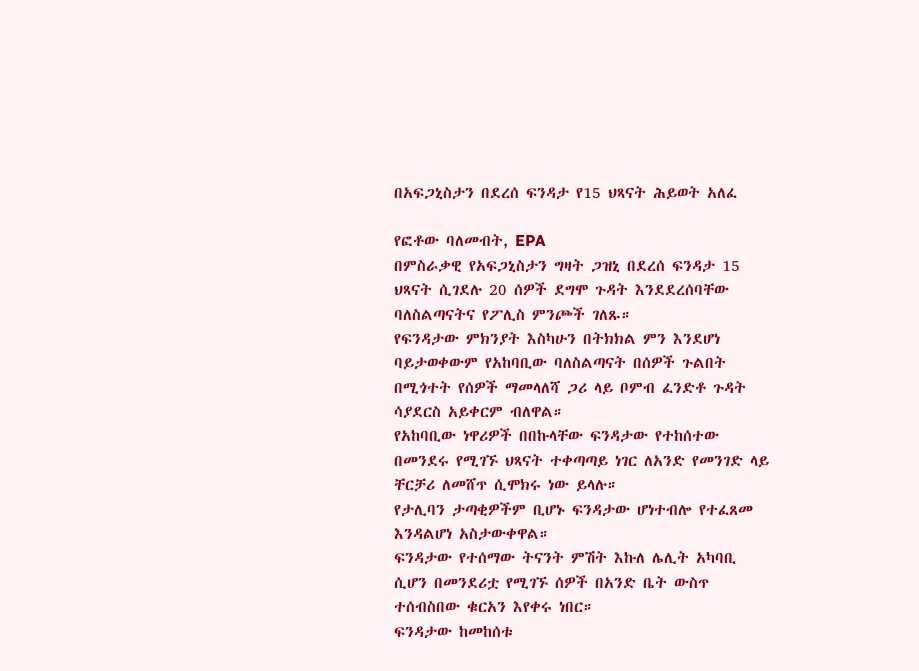በአፍጋኒስታን በደረሰ ፍንዳታ የ15 ህጻናት ሕይወት አለፈ

የፎቶው ባለመብት, EPA
በምስራቃዊ የአፍጋኒስታን ግዛት ጋዝኒ በደረሰ ፍንዳታ 15 ህጻናት ሲገደሉ 20 ሰዎች ደግሞ ጉዳት እንደደረሰባቸው ባለስልጣናትና የፖሊስ ምንጮች ገለጹ።
የፍንዳታው ምክንያት እስካሁን በትክክል ምን እንደሆነ ባይታወቀውም የአከባቢው ባለስልጣናት በሰዎች ጉልበት በሚጎተት የሰዎች ማመላለሻ ጋሪ ላይ ቦምብ ፈንድቶ ጉዳት ሳያደርስ አይቀርም ብለዋል።
የአከባቢው ነዋሪዎች በበኩላቸው ፍንዳታው የተከሰተው በመንደሩ የሚገኙ ህጻናት ተቀጣጣይ ነገር ለአንድ የመንገድ ላይ ቸርቻሪ ለመሸጥ ሲሞክሩ ነው ይላሉ።
የታሊባን ታጣቂዎችም ቢሆኑ ፍንዳታው ሆነተብሎ የተፈጸመ እንዳልሆነ አስታውቀዋል።
ፍንዳታው የተሰማው ትናንት ምሽት እኩለ ሌሊት አካባቢ ሲሆን በመንደሪቷ የሚገኙ ሰዎች በአንድ ቤት ውስጥ ተሰብስበው ቁርአን እየቀሩ ነበር።
ፍንዳታው ከመከሰቱ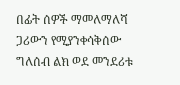በፊት ሰዎች ማመለማለሻ ጋሪውን የሚያንቀሳቅሰው ግለሰብ ልክ ወደ መንደሪቱ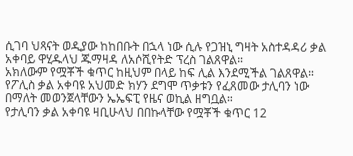ሲገባ ህጻናት ወዲያው ከከበቡት በኋላ ነው ሲሉ የጋዝኒ ግዛት አስተዳዳሪ ቃል አቀባይ ዋሂዱላህ ጁማዛዳ ለአሶሺየትድ ፕረስ ገልጸዋል።
አክለውም የሟቾች ቁጥር ከዚህም በላይ ከፍ ሊል እንደሚችል ገልጸዋል።
የፖሊስ ቃል አቀባዩ አህመድ ክሃን ደግሞ ጥቃቱን የፈጸመው ታሊባን ነው በማለት መወንጀላቸውን ኤኤፍፒ የዜና ወኪል ዘግቧል።
የታሊባን ቃል አቀባዩ ዛቢሁላህ በበኩላቸው የሟቾች ቁጥር 12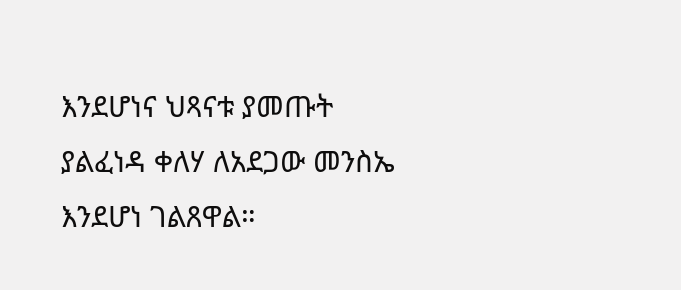እንደሆነና ህጻናቱ ያመጡት ያልፈነዳ ቀለሃ ለአደጋው መንስኤ እንደሆነ ገልጸዋል።